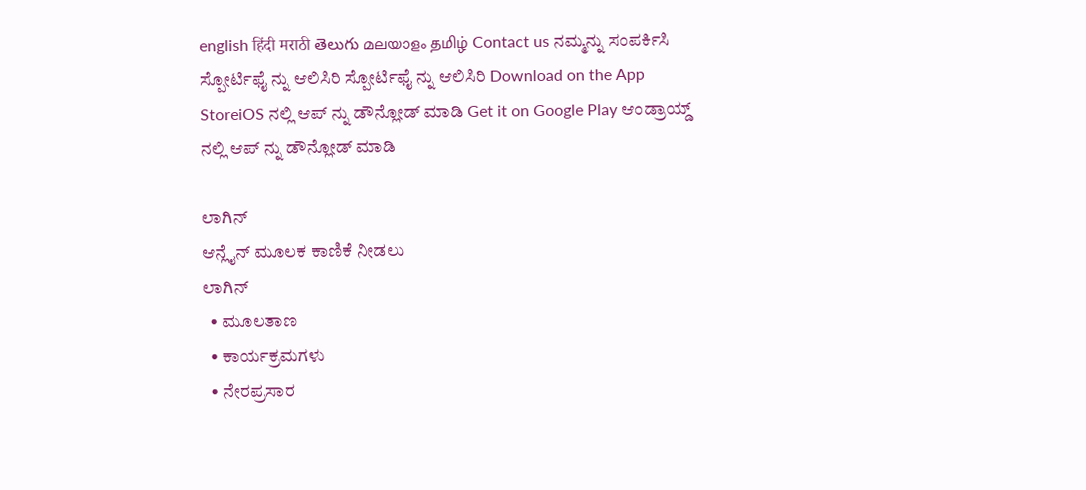english हिंदी मराठी తెలుగు മലയാളം தமிழ் Contact us ನಮ್ಮನ್ನು ಸಂಪರ್ಕಿಸಿ ಸ್ಪೋರ್ಟಿಫೈ ನ್ನು ಆಲಿಸಿರಿ ಸ್ಪೋರ್ಟಿಫೈ ನ್ನು ಆಲಿಸಿರಿ Download on the App StoreiOS ನಲ್ಲಿ ಆಪ್ ನ್ನು ಡೌನ್ಲೋಡ್ ಮಾಡಿ Get it on Google Play ಆಂಡ್ರಾಯ್ಡ್ ನಲ್ಲಿ ಆಪ್ ನ್ನು ಡೌನ್ಲೋಡ್ ಮಾಡಿ

ಲಾಗಿನ್
ಆನ್ಲೈನ್ ಮೂಲಕ ಕಾಣಿಕೆ ನೀಡಲು
ಲಾಗಿನ್
  • ಮೂಲತಾಣ
  • ಕಾರ್ಯಕ್ರಮಗಳು
  • ನೇರಪ್ರಸಾರ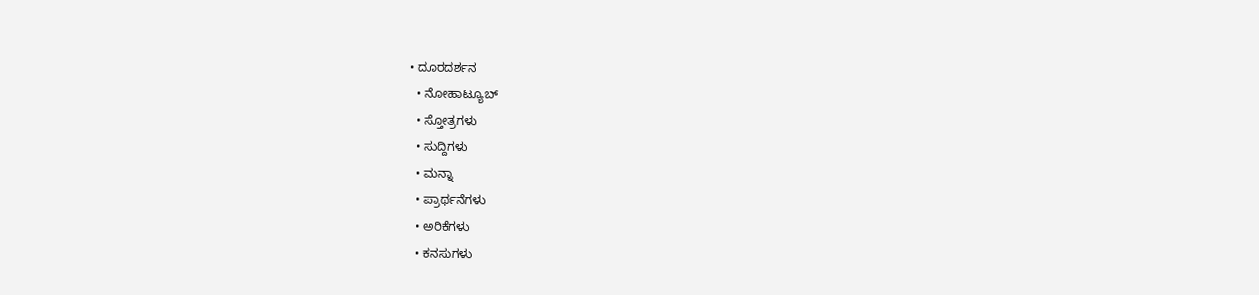• ದೂರದರ್ಶನ
  • ನೋಹಾಟ್ಯೂಬ್
  • ಸ್ತೋತ್ರಗಳು
  • ಸುದ್ದಿಗಳು
  • ಮನ್ನಾ
  • ಪ್ರಾರ್ಥನೆಗಳು
  • ಅರಿಕೆಗಳು
  • ಕನಸುಗಳು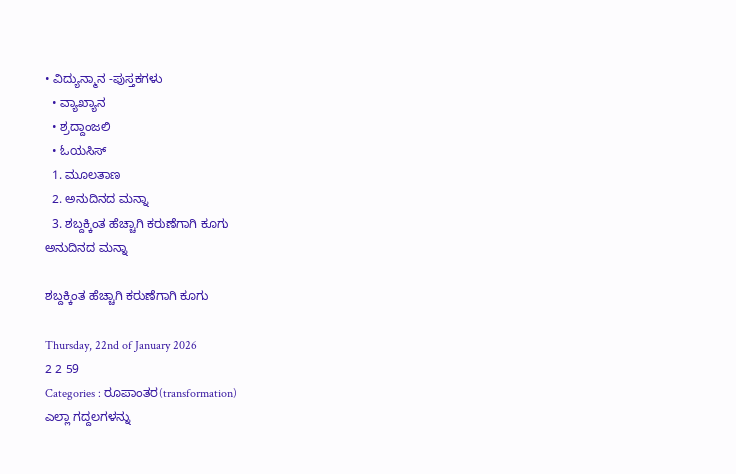• ವಿದ್ಯುನ್ಮಾನ -ಪುಸ್ತಕಗಳು
  • ವ್ಯಾಖ್ಯಾನ
  • ಶ್ರದ್ದಾಂಜಲಿ
  • ಓಯಸಿಸ್
  1. ಮೂಲತಾಣ
  2. ಅನುದಿನದ ಮನ್ನಾ
  3. ಶಬ್ದಕ್ಕಿಂತ ಹೆಚ್ಚಾಗಿ ಕರುಣೆಗಾಗಿ ಕೂಗು
ಅನುದಿನದ ಮನ್ನಾ

ಶಬ್ದಕ್ಕಿಂತ ಹೆಚ್ಚಾಗಿ ಕರುಣೆಗಾಗಿ ಕೂಗು

Thursday, 22nd of January 2026
2 2 59
Categories : ರೂಪಾಂತರ(transformation)
ಎಲ್ಲಾ ಗದ್ದಲಗಳನ್ನು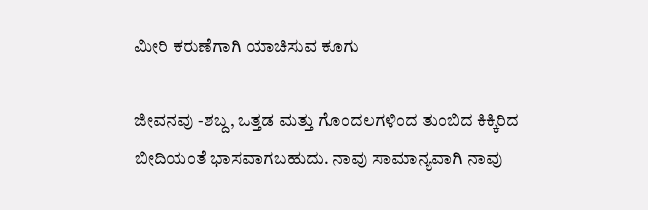ಮೀರಿ ಕರುಣೆಗಾಗಿ ಯಾಚಿಸುವ ಕೂಗು

ಜೀವನವು -ಶಬ್ದ, ಒತ್ತಡ ಮತ್ತು ಗೊಂದಲಗಳಿಂದ ತುಂಬಿದ ಕಿಕ್ಕಿರಿದ ಬೀದಿಯಂತೆ ಭಾಸವಾಗಬಹುದು. ನಾವು ಸಾಮಾನ್ಯವಾಗಿ ನಾವು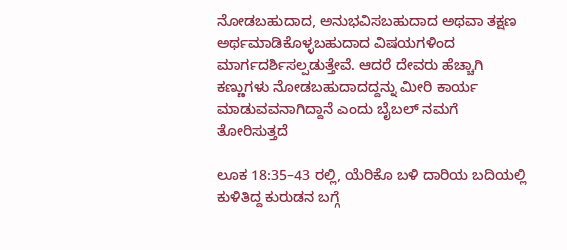ನೋಡಬಹುದಾದ, ಅನುಭವಿಸಬಹುದಾದ ಅಥವಾ ತಕ್ಷಣ ಅರ್ಥಮಾಡಿಕೊಳ್ಳಬಹುದಾದ ವಿಷಯಗಳಿಂದ ಮಾರ್ಗದರ್ಶಿಸಲ್ಪಡುತ್ತೇವೆ. ಆದರೆ ದೇವರು ಹೆಚ್ಚಾಗಿ ಕಣ್ಣುಗಳು ನೋಡಬಹುದಾದದ್ದನ್ನು ಮೀರಿ ಕಾರ್ಯ ಮಾಡುವವನಾಗಿದ್ದಾನೆ ಎಂದು ಬೈಬಲ್ ನಮಗೆ ತೋರಿಸುತ್ತದೆ

ಲೂಕ 18:35–43 ರಲ್ಲಿ, ಯೆರಿಕೊ ಬಳಿ ದಾರಿಯ ಬದಿಯಲ್ಲಿ ಕುಳಿತಿದ್ದ ಕುರುಡನ ಬಗ್ಗೆ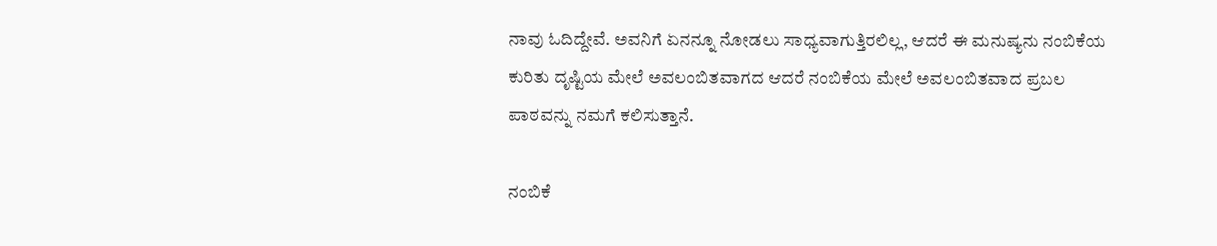ನಾವು ಓದಿದ್ದೇವೆ. ಅವನಿಗೆ ಏನನ್ನೂ ನೋಡಲು ಸಾಧ್ಯವಾಗುತ್ತಿರಲಿಲ್ಲ, ಆದರೆ ಈ ಮನುಷ್ಯನು ನಂಬಿಕೆಯ ಕುರಿತು ದೃಷ್ಟಿಯ ಮೇಲೆ ಅವಲಂಬಿತವಾಗದ ಆದರೆ ನಂಬಿಕೆಯ ಮೇಲೆ ಅವಲಂಬಿತವಾದ ಪ್ರಬಲ ಪಾಠವನ್ನು ನಮಗೆ ಕಲಿಸುತ್ತಾನೆ.

ನಂಬಿಕೆ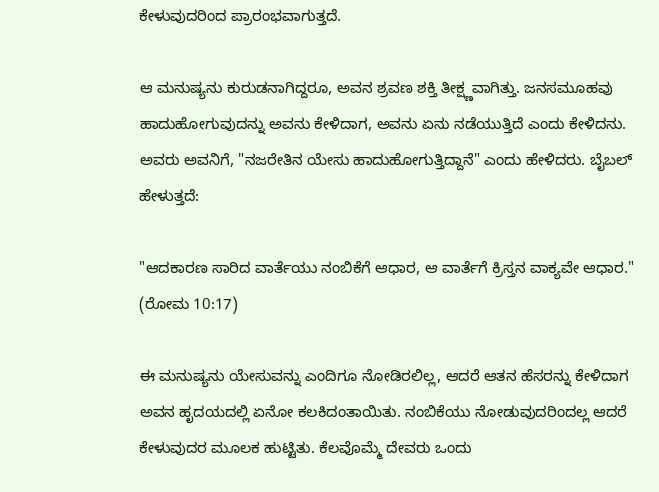ಕೇಳುವುದರಿಂದ ಪ್ರಾರಂಭವಾಗುತ್ತದೆ.

ಆ ಮನುಷ್ಯನು ಕುರುಡನಾಗಿದ್ದರೂ, ಅವನ ಶ್ರವಣ ಶಕ್ತಿ ತೀಕ್ಷ್ಣವಾಗಿತ್ತು. ಜನಸಮೂಹವು ಹಾದುಹೋಗುವುದನ್ನು ಅವನು ಕೇಳಿದಾಗ, ಅವನು ಏನು ನಡೆಯುತ್ತಿದೆ ಎಂದು ಕೇಳಿದನು. ಅವರು ಅವನಿಗೆ, "ನಜರೇತಿನ ಯೇಸು ಹಾದುಹೋಗುತ್ತಿದ್ದಾನೆ" ಎಂದು ಹೇಳಿದರು. ಬೈಬಲ್ ಹೇಳುತ್ತದೆ:

"ಆದಕಾರಣ ಸಾರಿದ ವಾರ್ತೆಯು ನಂಬಿಕೆಗೆ ಆಧಾರ, ಆ ವಾರ್ತೆಗೆ ಕ್ರಿಸ್ತನ ವಾಕ್ಯವೇ ಆಧಾರ." (ರೋಮ 10:17)

ಈ ಮನುಷ್ಯನು ಯೇಸುವನ್ನು ಎಂದಿಗೂ ನೋಡಿರಲಿಲ್ಲ, ಆದರೆ ಆತನ ಹೆಸರನ್ನು ಕೇಳಿದಾಗ ಅವನ ಹೃದಯದಲ್ಲಿ ಏನೋ ಕಲಕಿದಂತಾಯಿತು. ನಂಬಿಕೆಯು ನೋಡುವುದರಿಂದಲ್ಲ ಆದರೆ ಕೇಳುವುದರ ಮೂಲಕ ಹುಟ್ಟಿತು. ಕೆಲವೊಮ್ಮೆ ದೇವರು ಒಂದು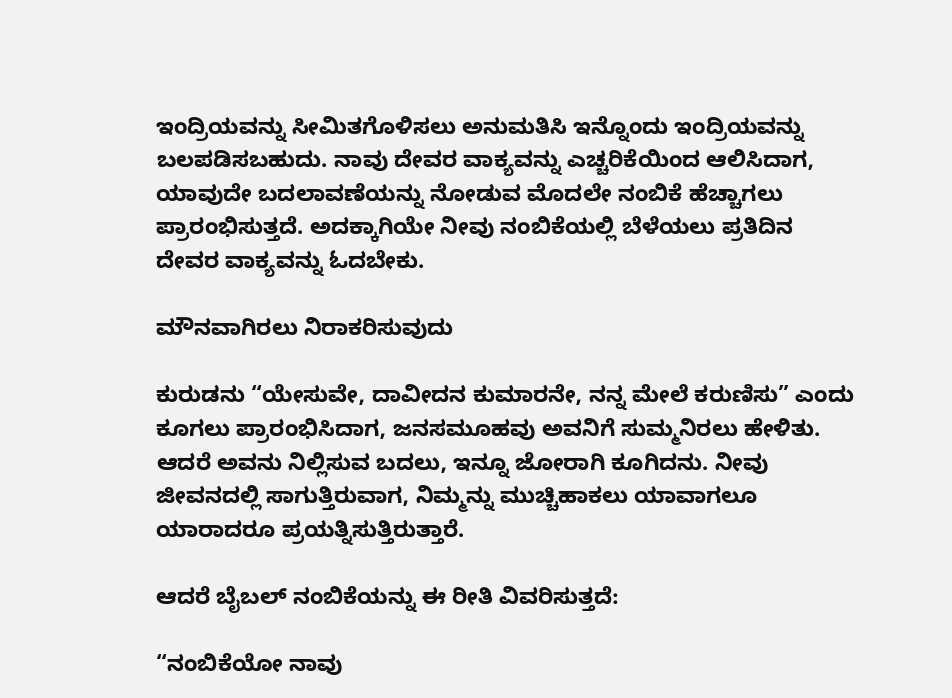ಇಂದ್ರಿಯವನ್ನು ಸೀಮಿತಗೊಳಿಸಲು ಅನುಮತಿಸಿ ಇನ್ನೊಂದು ಇಂದ್ರಿಯವನ್ನು ಬಲಪಡಿಸಬಹುದು. ನಾವು ದೇವರ ವಾಕ್ಯವನ್ನು ಎಚ್ಚರಿಕೆಯಿಂದ ಆಲಿಸಿದಾಗ, ಯಾವುದೇ ಬದಲಾವಣೆಯನ್ನು ನೋಡುವ ಮೊದಲೇ ನಂಬಿಕೆ ಹೆಚ್ಚಾಗಲು ಪ್ರಾರಂಭಿಸುತ್ತದೆ. ಅದಕ್ಕಾಗಿಯೇ ನೀವು ನಂಬಿಕೆಯಲ್ಲಿ ಬೆಳೆಯಲು ಪ್ರತಿದಿನ ದೇವರ ವಾಕ್ಯವನ್ನು ಓದಬೇಕು.

ಮೌನವಾಗಿರಲು ನಿರಾಕರಿಸುವುದು

ಕುರುಡನು “ಯೇಸುವೇ, ದಾವೀದನ ಕುಮಾರನೇ, ನನ್ನ ಮೇಲೆ ಕರುಣಿಸು” ಎಂದು ಕೂಗಲು ಪ್ರಾರಂಭಿಸಿದಾಗ, ಜನಸಮೂಹವು ಅವನಿಗೆ ಸುಮ್ಮನಿರಲು ಹೇಳಿತು. ಆದರೆ ಅವನು ನಿಲ್ಲಿಸುವ ಬದಲು, ಇನ್ನೂ ಜೋರಾಗಿ ಕೂಗಿದನು. ನೀವು ಜೀವನದಲ್ಲಿ ಸಾಗುತ್ತಿರುವಾಗ, ನಿಮ್ಮನ್ನು ಮುಚ್ಚಿಹಾಕಲು ಯಾವಾಗಲೂ ಯಾರಾದರೂ ಪ್ರಯತ್ನಿಸುತ್ತಿರುತ್ತಾರೆ.

ಆದರೆ ಬೈಬಲ್ ನಂಬಿಕೆಯನ್ನು ಈ ರೀತಿ ವಿವರಿಸುತ್ತದೆ:

“ನಂಬಿಕೆಯೋ ನಾವು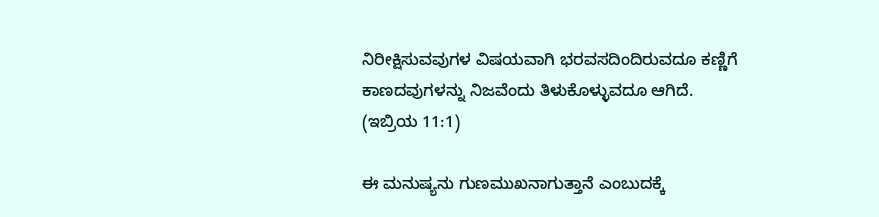ನಿರೀಕ್ಷಿಸುವವುಗಳ ವಿಷಯವಾಗಿ ಭರವಸದಿಂದಿರುವದೂ ಕಣ್ಣಿಗೆ ಕಾಣದವುಗಳನ್ನು ನಿಜವೆಂದು ತಿಳುಕೊಳ್ಳುವದೂ ಆಗಿದೆ. (ಇಬ್ರಿಯ 11:1)

ಈ ಮನುಷ್ಯನು ಗುಣಮುಖನಾಗುತ್ತಾನೆ ಎಂಬುದಕ್ಕೆ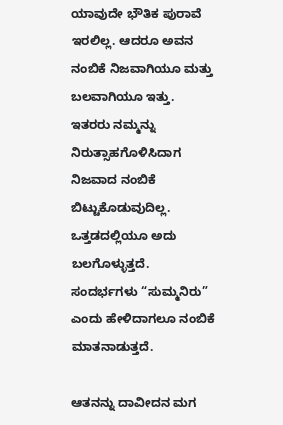ಯಾವುದೇ ಭೌತಿಕ ಪುರಾವೆ ಇರಲಿಲ್ಲ. ಆದರೂ ಅವನ ನಂಬಿಕೆ ನಿಜವಾಗಿಯೂ ಮತ್ತು ಬಲವಾಗಿಯೂ ಇತ್ತು. ಇತರರು ನಮ್ಮನ್ನು ನಿರುತ್ಸಾಹಗೊಳಿಸಿದಾಗ ನಿಜವಾದ ನಂಬಿಕೆ ಬಿಟ್ಟುಕೊಡುವುದಿಲ್ಲ. ಒತ್ತಡದಲ್ಲಿಯೂ ಅದು ಬಲಗೊಳ್ಳುತ್ತದೆ. ಸಂದರ್ಭಗಳು “ಸುಮ್ಮನಿರು” ಎಂದು ಹೇಳಿದಾಗಲೂ ನಂಬಿಕೆ ಮಾತನಾಡುತ್ತದೆ.

ಆತನನ್ನು ದಾವೀದನ ಮಗ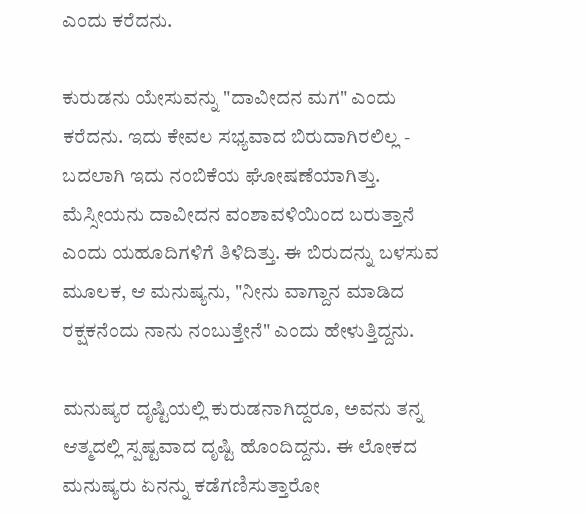ಎಂದು ಕರೆದನು.

ಕುರುಡನು ಯೇಸುವನ್ನು "ದಾವೀದನ ಮಗ" ಎಂದು ಕರೆದನು. ಇದು ಕೇವಲ ಸಭ್ಯವಾದ ಬಿರುದಾಗಿರಲಿಲ್ಲ - ಬದಲಾಗಿ ಇದು ನಂಬಿಕೆಯ ಘೋಷಣೆಯಾಗಿತ್ತು. ಮೆಸ್ಸೀಯನು ದಾವೀದನ ವಂಶಾವಳಿಯಿಂದ ಬರುತ್ತಾನೆ ಎಂದು ಯಹೂದಿಗಳಿಗೆ ತಿಳಿದಿತ್ತು. ಈ ಬಿರುದನ್ನು ಬಳಸುವ ಮೂಲಕ, ಆ ಮನುಷ್ಯನು, "ನೀನು ವಾಗ್ದಾನ ಮಾಡಿದ ರಕ್ಷಕನೆಂದು ನಾನು ನಂಬುತ್ತೇನೆ" ಎಂದು ಹೇಳುತ್ತಿದ್ದನು.

ಮನುಷ್ಯರ ದೃಷ್ಟಿಯಲ್ಲಿ ಕುರುಡನಾಗಿದ್ದರೂ, ಅವನು ತನ್ನ ಆತ್ಮದಲ್ಲಿ ಸ್ಪಷ್ಟವಾದ ದೃಷ್ಟಿ ಹೊಂದಿದ್ದನು. ಈ ಲೋಕದ ಮನುಷ್ಯರು ಏನನ್ನು ಕಡೆಗಣಿಸುತ್ತಾರೋ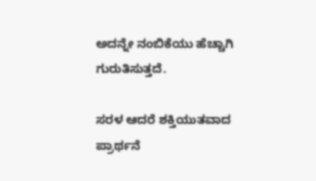ಅದನ್ನೇ ನಂಬಿಕೆಯು ಹೆಚ್ಚಾಗಿ ಗುರುತಿಸುತ್ತದೆ.

ಸರಳ ಆದರೆ ಶಕ್ತಿಯುತವಾದ ಪ್ರಾರ್ಥನೆ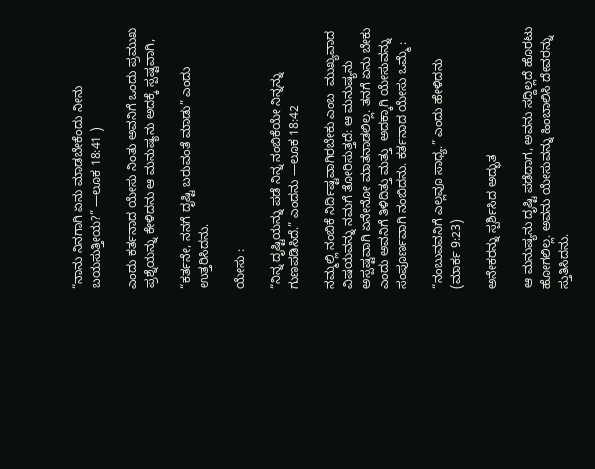“ನಾನು ನಿನಗಾಗಿ ಏನು ಮಾಡಬೇಕೆಂದು ನೀನು ಬಯಸುತ್ತೀಯ?” —ಲೂಕ 18:41 )

ಎಂದು ಕರ್ತನಾದ ಯೇಸು ನಿಂತು ಅವನಿಗೆ ಒಂದು ಪ್ರಮುಖ ಪ್ರಶ್ನೆಯನ್ನು ಕೇಳಿದನು ಆ ಮನುಷ್ಯನು ಅದಕ್ಕೆ ಸ್ಪಷ್ಟವಾಗಿ,

“ಕರ್ತನೇ, ನನಗೆ ದೃಷ್ಟಿ ಬರುವಂತೆ ಮಾಡು” ಎಂದು ಉತ್ತರಿಸಿದನು.

ಯೇಸು :

“ನಿನ್ನ ದೃಷ್ಟಿಯನ್ನು ಪಡೆ ನಿನ್ನ ನಂಬಿಕೆಯೇ ನಿನ್ನನ್ನು ಗುಣಪಡಿಸಿದೆ.” ಎಂದನು —ಲೂಕ 18:42

ನಮ್ಮಲ್ಲಿ ನಂಬಿಕೆ ನಿರ್ದಿಷ್ಟವಾಗಿರಬೇಕು ಎಂಬ  ಮುಖ್ಯವಾದ ವಿಷಯವನ್ನು ನಮಗೆ ತೋರಿಸುತ್ತದೆ: ಆ ಮನುಷ್ಯನು ಅಸ್ಪಷ್ಟವಾಗಿ ಏನೇನೋ ಮಾತನಾಡಲಿಲ್ಲ. ತನಗೆ ಏನು ಬೇಕು ಎಂದು ಅವನಿಗೆ ತಿಳಿದಿತ್ತು ಮತ್ತು  ಅದಕ್ಕಾಗಿ ಯೇಸುವನ್ನು ಸಂಪೂರ್ಣವಾಗಿ ನಂಬಿದನು. ಕರ್ತನಾದ ಯೇಸು ಒಮ್ಮೆ :

“ನಂಬುವವನಿಗೆ ಎಲ್ಲವೂ ಸಾಧ್ಯ.” ಎಂದು ಹೇಳಿದನು
(ಮಾರ್ಕ 9:23)

ಅನೇಕರನ್ನು ಸ್ಪರ್ಶಿಸಿದ ಅದ್ಭುತ

ಆ ಮನುಷ್ಯನು ದೃಷ್ಟಿ ಪಡೆದಾಗ, ಅವನು ಸದ್ದಿಲ್ಲದೆ ಹೊರಟು ಹೋಗಲಿಲ್ಲ. ಅವನು ಯೇಸುವನ್ನು ಹಿಂಬಾಲಿಸಿ ದೇವರನ್ನು ಸ್ತುತಿಸಿದನು.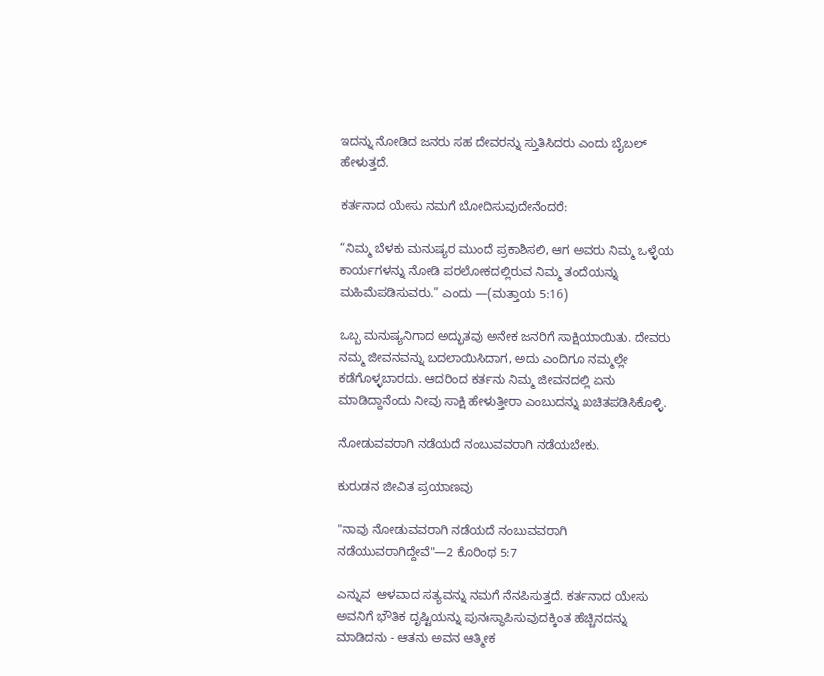ಇದನ್ನು ನೋಡಿದ ಜನರು ಸಹ ದೇವರನ್ನು ಸ್ತುತಿಸಿದರು ಎಂದು ಬೈಬಲ್ ಹೇಳುತ್ತದೆ.

ಕರ್ತನಾದ ಯೇಸು ನಮಗೆ ಬೋದಿಸುವುದೇನೆಂದರೆ:

“ನಿಮ್ಮ ಬೆಳಕು ಮನುಷ್ಯರ ಮುಂದೆ ಪ್ರಕಾಶಿಸಲಿ, ಆಗ ಅವರು ನಿಮ್ಮ ಒಳ್ಳೆಯ ಕಾರ್ಯಗಳನ್ನು ನೋಡಿ ಪರಲೋಕದಲ್ಲಿರುವ ನಿಮ್ಮ ತಂದೆಯನ್ನು ಮಹಿಮೆಪಡಿಸುವರು.” ಎಂದು —(ಮತ್ತಾಯ 5:16)

ಒಬ್ಬ ಮನುಷ್ಯನಿಗಾದ ಅದ್ಭುತವು ಅನೇಕ ಜನರಿಗೆ ಸಾಕ್ಷಿಯಾಯಿತು. ದೇವರು ನಮ್ಮ ಜೀವನವನ್ನು ಬದಲಾಯಿಸಿದಾಗ, ಅದು ಎಂದಿಗೂ ನಮ್ಮಲ್ಲೇ ಕಡೆಗೊಳ್ಳಬಾರದು. ಆದರಿಂದ ಕರ್ತನು ನಿಮ್ಮ ಜೀವನದಲ್ಲಿ ಏನು ಮಾಡಿದ್ದಾನೆಂದು ನೀವು ಸಾಕ್ಷಿ ಹೇಳುತ್ತೀರಾ ಎಂಬುದನ್ನು ಖಚಿತಪಡಿಸಿಕೊಳ್ಳಿ.

ನೋಡುವವರಾಗಿ ನಡೆಯದೆ ನಂಬುವವರಾಗಿ ನಡೆಯಬೇಕು.

ಕುರುಡನ ಜೀವಿತ ಪ್ರಯಾಣವು

"ನಾವು ನೋಡುವವರಾಗಿ ನಡೆಯದೆ ನಂಬುವವರಾಗಿ ನಡೆಯುವರಾಗಿದ್ದೇವೆ"—2 ಕೊರಿಂಥ 5:7

ಎನ್ನುವ  ಆಳವಾದ ಸತ್ಯವನ್ನು ನಮಗೆ ನೆನಪಿಸುತ್ತದೆ. ಕರ್ತನಾದ ಯೇಸು ಅವನಿಗೆ ಭೌತಿಕ ದೃಷ್ಟಿಯನ್ನು ಪುನಃಸ್ಥಾಪಿಸುವುದಕ್ಕಿಂತ ಹೆಚ್ಚಿನದನ್ನು ಮಾಡಿದನು - ಆತನು ಅವನ ಆತ್ಮೀಕ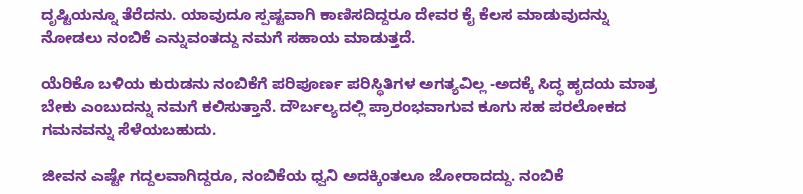ದೃಷ್ಟಿಯನ್ನೂ ತೆರೆದನು. ಯಾವುದೂ ಸ್ಪಷ್ಟವಾಗಿ ಕಾಣಿಸದಿದ್ದರೂ ದೇವರ ಕೈ ಕೆಲಸ ಮಾಡುವುದನ್ನು ನೋಡಲು ನಂಬಿಕೆ ಎನ್ನುವಂತದ್ದು ನಮಗೆ ಸಹಾಯ ಮಾಡುತ್ತದೆ.

ಯೆರಿಕೊ ಬಳಿಯ ಕುರುಡನು ನಂಬಿಕೆಗೆ ಪರಿಪೂರ್ಣ ಪರಿಸ್ಥಿತಿಗಳ ಅಗತ್ಯವಿಲ್ಲ -ಅದಕ್ಕೆ ಸಿದ್ಧ ಹೃದಯ ಮಾತ್ರ ಬೇಕು ಎಂಬುದನ್ನು ನಮಗೆ ಕಲಿಸುತ್ತಾನೆ. ದೌರ್ಬಲ್ಯದಲ್ಲಿ ಪ್ರಾರಂಭವಾಗುವ ಕೂಗು ಸಹ ಪರಲೋಕದ ಗಮನವನ್ನು ಸೆಳೆಯಬಹುದು.

ಜೀವನ ಎಷ್ಟೇ ಗದ್ದಲವಾಗಿದ್ದರೂ, ನಂಬಿಕೆಯ ಧ್ವನಿ ಅದಕ್ಕಿಂತಲೂ ಜೋರಾದದ್ದು. ನಂಬಿಕೆ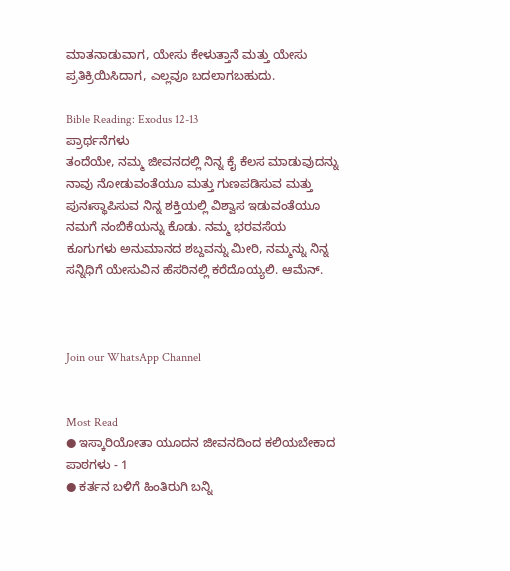ಮಾತನಾಡುವಾಗ, ಯೇಸು ಕೇಳುತ್ತಾನೆ ಮತ್ತು ಯೇಸು ಪ್ರತಿಕ್ರಿಯಿಸಿದಾಗ, ಎಲ್ಲವೂ ಬದಲಾಗಬಹುದು.

Bible Reading: Exodus 12-13
ಪ್ರಾರ್ಥನೆಗಳು
ತಂದೆಯೇ, ನಮ್ಮ ಜೀವನದಲ್ಲಿ ನಿನ್ನ ಕೈ ಕೆಲಸ ಮಾಡುವುದನ್ನು ನಾವು ನೋಡುವಂತೆಯೂ ಮತ್ತು ಗುಣಪಡಿಸುವ ಮತ್ತು ಪುನಃಸ್ಥಾಪಿಸುವ ನಿನ್ನ ಶಕ್ತಿಯಲ್ಲಿ ವಿಶ್ವಾಸ ಇಡುವಂತೆಯೂ ನಮಗೆ ನಂಬಿಕೆಯನ್ನು ಕೊಡು. ನಮ್ಮ ಭರವಸೆಯ ಕೂಗುಗಳು ಅನುಮಾನದ ಶಬ್ದವನ್ನು ಮೀರಿ, ನಮ್ಮನ್ನು ನಿನ್ನ ಸನ್ನಿಧಿಗೆ ಯೇಸುವಿನ ಹೆಸರಿನಲ್ಲಿ ಕರೆದೊಯ್ಯಲಿ. ಆಮೆನ್.



Join our WhatsApp Channel


Most Read
● ಇಸ್ಕಾರಿಯೋತಾ ಯೂದನ ಜೀವನದಿಂದ ಕಲಿಯಬೇಕಾದ ಪಾಠಗಳು - 1
● ಕರ್ತನ ಬಳಿಗೆ ಹಿಂತಿರುಗಿ ಬನ್ನಿ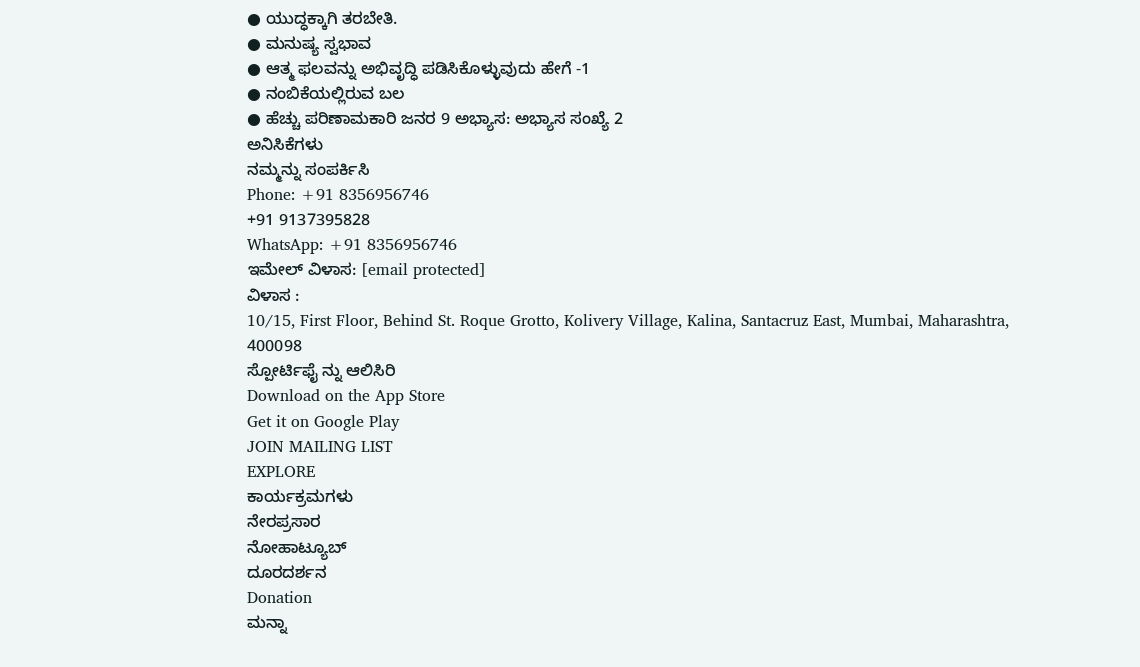● ಯುದ್ಧಕ್ಕಾಗಿ ತರಬೇತಿ.
● ಮನುಷ್ಯ ಸ್ವಭಾವ
● ಆತ್ಮ ಫಲವನ್ನು ಅಭಿವೃದ್ಧಿ ಪಡಿಸಿಕೊಳ್ಳುವುದು ಹೇಗೆ -1
● ನಂಬಿಕೆಯಲ್ಲಿರುವ ಬಲ
● ಹೆಚ್ಚು ಪರಿಣಾಮಕಾರಿ ಜನರ 9 ಅಭ್ಯಾಸ: ಅಭ್ಯಾಸ ಸಂಖ್ಯೆ 2
ಅನಿಸಿಕೆಗಳು
ನಮ್ಮನ್ನು ಸಂಪರ್ಕಿಸಿ
Phone: +91 8356956746
+91 9137395828
WhatsApp: +91 8356956746
ಇಮೇಲ್ ವಿಳಾಸ: [email protected]
ವಿಳಾಸ :
10/15, First Floor, Behind St. Roque Grotto, Kolivery Village, Kalina, Santacruz East, Mumbai, Maharashtra, 400098
ಸ್ಪೋರ್ಟಿಫೈ ನ್ನು ಆಲಿಸಿರಿ
Download on the App Store
Get it on Google Play
JOIN MAILING LIST
EXPLORE
ಕಾರ್ಯಕ್ರಮಗಳು
ನೇರಪ್ರಸಾರ
ನೋಹಾಟ್ಯೂಬ್
ದೂರದರ್ಶನ
Donation
ಮನ್ನಾ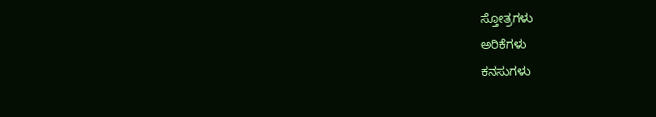ಸ್ತೋತ್ರಗಳು
ಅರಿಕೆಗಳು
ಕನಸುಗಳು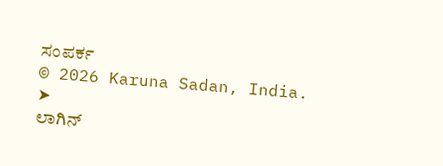ಸಂಪರ್ಕ
© 2026 Karuna Sadan, India.
➤
ಲಾಗಿನ್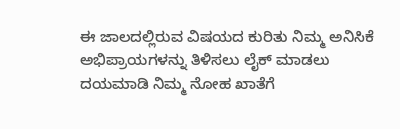ಈ ಜಾಲದಲ್ಲಿರುವ ವಿಷಯದ ಕುರಿತು ನಿಮ್ಮ ಅನಿಸಿಕೆ ಅಭಿಪ್ರಾಯಗಳನ್ನು ತಿಳಿಸಲು ಲೈಕ್ ಮಾಡಲು ದಯಮಾಡಿ ನಿಮ್ಮ ನೋಹ ಖಾತೆಗೆ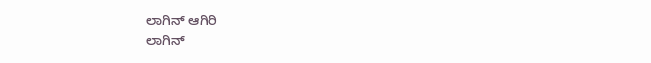ಲಾಗಿನ್ ಆಗಿರಿ
ಲಾಗಿನ್